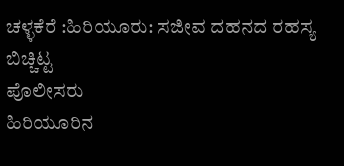ಚಳ್ಳಕೆರೆ :ಹಿರಿಯೂರು: ಸಜೀವ ದಹನದ ರಹಸ್ಯ ಬಿಚ್ಚಿಟ್ಟ
ಪೊಲೀಸರು
ಹಿರಿಯೂರಿನ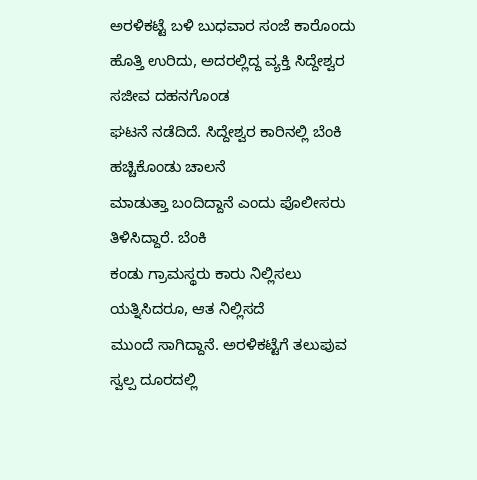ಅರಳಿಕಟ್ಟೆ ಬಳಿ ಬುಧವಾರ ಸಂಜೆ ಕಾರೊಂದು
ಹೊತ್ತಿ ಉರಿದು, ಅದರಲ್ಲಿದ್ದ ವ್ಯಕ್ತಿ ಸಿದ್ದೇಶ್ವರ ಸಜೀವ ದಹನಗೊಂಡ
ಘಟನೆ ನಡೆದಿದೆ. ಸಿದ್ದೇಶ್ವರ ಕಾರಿನಲ್ಲಿ ಬೆಂಕಿ ಹಚ್ಚಿಕೊಂಡು ಚಾಲನೆ
ಮಾಡುತ್ತಾ ಬಂದಿದ್ದಾನೆ ಎಂದು ಪೊಲೀಸರು ತಿಳಿಸಿದ್ದಾರೆ. ಬೆಂಕಿ
ಕಂಡು ಗ್ರಾಮಸ್ಥರು ಕಾರು ನಿಲ್ಲಿಸಲು ಯತ್ನಿಸಿದರೂ, ಆತ ನಿಲ್ಲಿಸದೆ
ಮುಂದೆ ಸಾಗಿದ್ದಾನೆ. ಅರಳಿಕಟ್ಟೆಗೆ ತಲುಪುವ ಸ್ವಲ್ಪ ದೂರದಲ್ಲಿ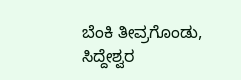ಬೆಂಕಿ ತೀವ್ರಗೊಂಡು, ಸಿದ್ದೇಶ್ವರ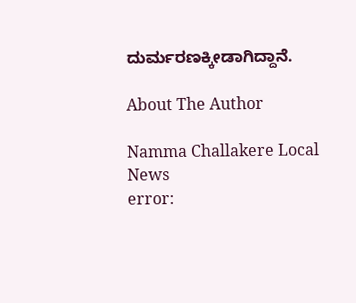ದುರ್ಮರಣಕ್ಕೀಡಾಗಿದ್ದಾನೆ.

About The Author

Namma Challakere Local News
error: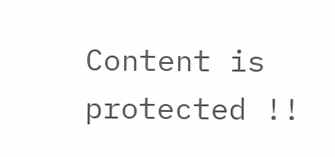Content is protected !!